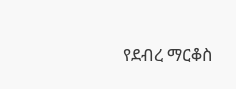የደብረ ማርቆስ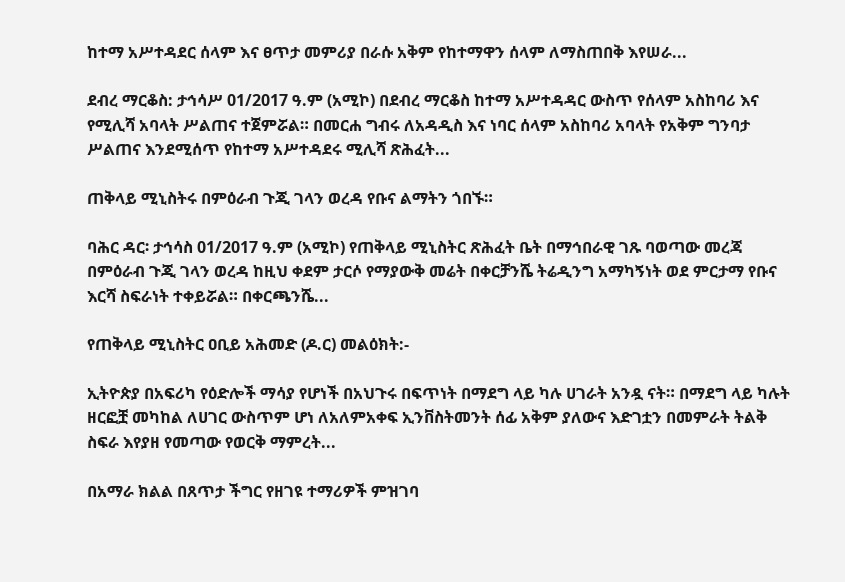ከተማ አሥተዳደር ሰላም እና ፀጥታ መምሪያ በራሱ አቅም የከተማዋን ሰላም ለማስጠበቅ እየሠራ...

ደብረ ማርቆስ: ታኅሳሥ 01/2017 ዓ.ም (አሚኮ) በደብረ ማርቆስ ከተማ አሥተዳዳር ውስጥ የሰላም አስከባሪ እና የሚሊሻ አባላት ሥልጠና ተጀምሯል። በመርሐ ግብሩ ለአዳዲስ እና ነባር ሰላም አስከባሪ አባላት የአቅም ግንባታ ሥልጠና እንደሚሰጥ የከተማ አሥተዳደሩ ሚሊሻ ጽሕፈት...

ጠቅላይ ሚኒስትሩ በምዕራብ ጉጂ ገላን ወረዳ የቡና ልማትን ጎበኙ።

ባሕር ዳር፡ ታኅሳስ 01/2017 ዓ.ም (አሚኮ) የጠቅላይ ሚኒስትር ጽሕፈት ቤት በማኅበራዊ ገጹ ባወጣው መረጃ በምዕራብ ጉጂ ገላን ወረዳ ከዚህ ቀደም ታርሶ የማያውቅ መሬት በቀርቻንሼ ትሬዲንግ አማካኝነት ወደ ምርታማ የቡና እርሻ ስፍራነት ተቀይሯል። በቀርጫንሼ...

የጠቅላይ ሚኒስትር ዐቢይ አሕመድ (ዶ.ር) መልዕክት:-

ኢትዮጵያ በአፍሪካ የዕድሎች ማሳያ የሆነች በአህጉሩ በፍጥነት በማደግ ላይ ካሉ ሀገራት አንዷ ናት። በማደግ ላይ ካሉት ዘርፎቿ መካከል ለሀገር ውስጥም ሆነ ለአለምአቀፍ ኢንቨስትመንት ሰፊ አቅም ያለውና እድገቷን በመምራት ትልቅ ስፍራ እየያዘ የመጣው የወርቅ ማምረት...

በአማራ ክልል በጸጥታ ችግር የዘገዩ ተማሪዎች ምዝገባ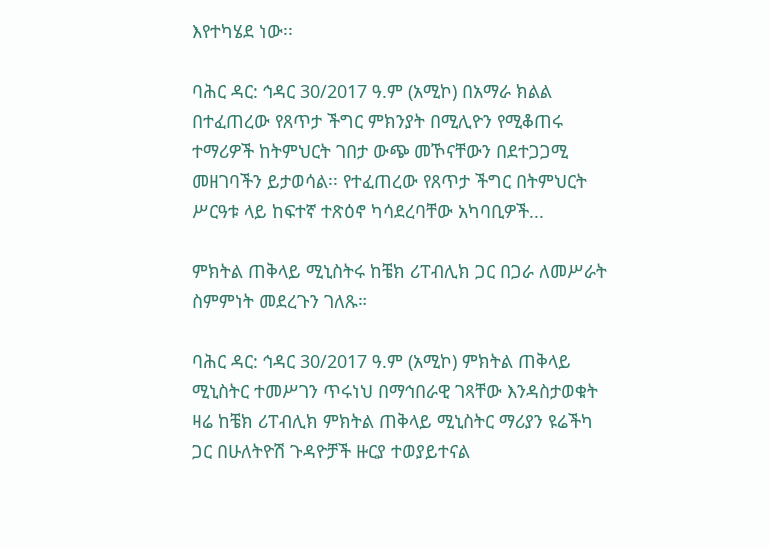እየተካሄደ ነው፡፡

ባሕር ዳር: ኅዳር 30/2017 ዓ.ም (አሚኮ) በአማራ ክልል በተፈጠረው የጸጥታ ችግር ምክንያት በሚሊዮን የሚቆጠሩ ተማሪዎች ከትምህርት ገበታ ውጭ መኾናቸውን በደተጋጋሚ መዘገባችን ይታወሳል፡፡ የተፈጠረው የጸጥታ ችግር በትምህርት ሥርዓቱ ላይ ከፍተኛ ተጽዕኖ ካሳደረባቸው አካባቢዎች...

ምክትል ጠቅላይ ሚኒስትሩ ከቼክ ሪፐብሊክ ጋር በጋራ ለመሥራት ስምምነት መደረጉን ገለጹ።

ባሕር ዳር: ኅዳር 30/2017 ዓ.ም (አሚኮ) ምክትል ጠቅላይ ሚኒስትር ተመሥገን ጥሩነህ በማኅበራዊ ገጻቸው እንዳስታወቁት ዛሬ ከቼክ ሪፐብሊክ ምክትል ጠቅላይ ሚኒስትር ማሪያን ዩሬችካ ጋር በሁለትዮሽ ጉዳዮቻች ዙርያ ተወያይተናል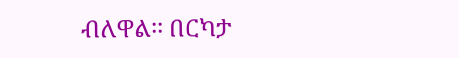ብለዋል፡፡ በርካታ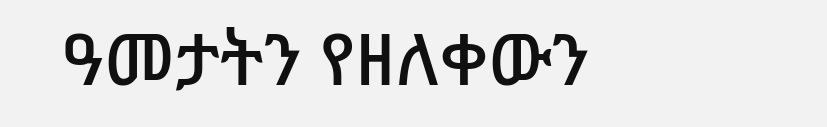ዓመታትን የዘለቀውን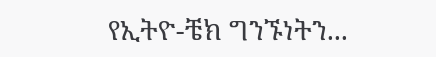የኢትዮ-ቼክ ግንኙነትን...